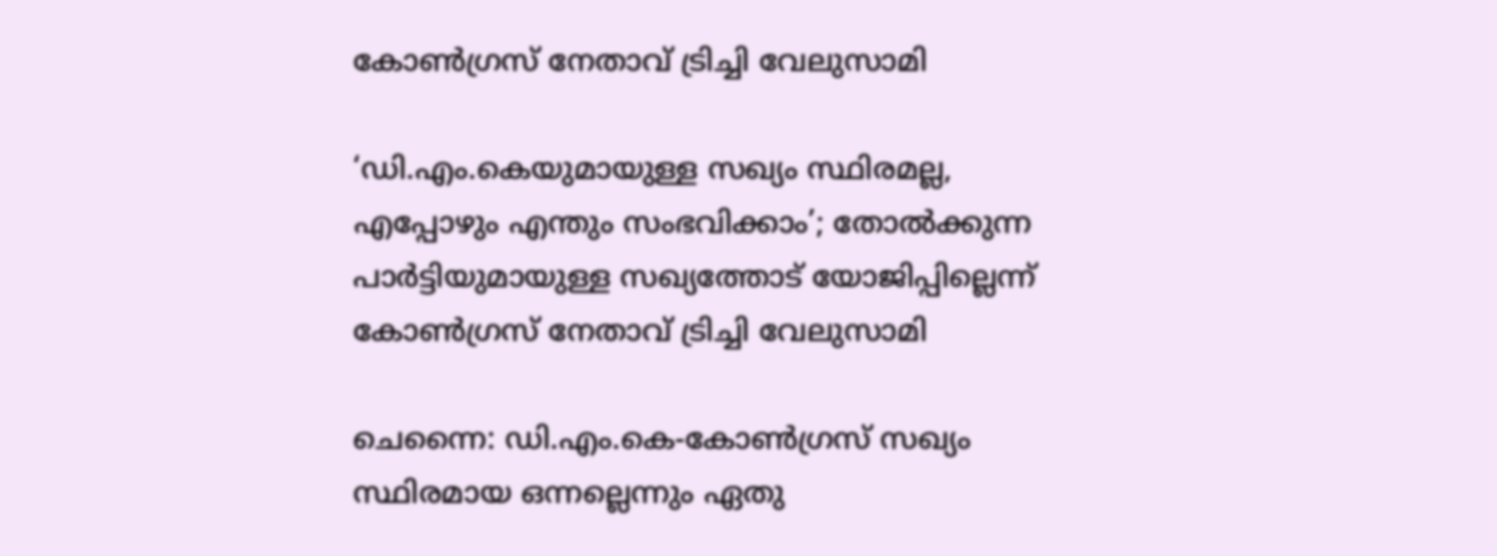കോൺഗ്രസ് നേതാവ് ട്രിച്ചി വേലുസാമി

‘ഡി.എം.കെയുമായുള്ള സഖ്യം സ്ഥിരമല്ല, എപ്പോഴും എന്തും സംഭവിക്കാം’; തോൽക്കുന്ന പാർട്ടിയുമായുള്ള സഖ്യത്തോട് യോജിപ്പില്ലെന്ന് കോൺഗ്രസ് നേതാവ് ട്രിച്ചി വേലുസാമി

ചെന്നൈ: ഡി.എം.കെ-കോൺഗ്രസ് സഖ്യം സ്ഥിരമായ ഒന്നല്ലെന്നും ഏതു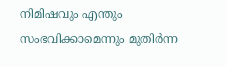നിമിഷവും എന്തും സംഭവിക്കാമെന്നും മുതിർന്ന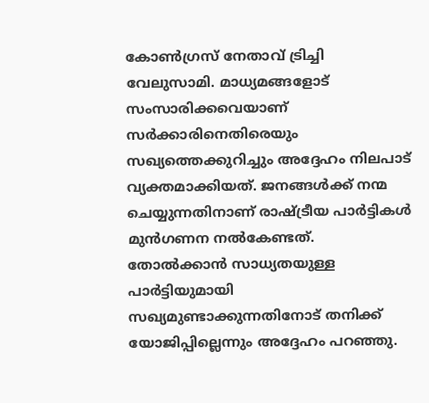കോൺഗ്രസ് നേതാവ് ട്രിച്ചി വേലുസാമി. മാധ്യമങ്ങളോട് സംസാരിക്കവെയാണ് സർക്കാരിനെതിരെയും സഖ്യത്തെക്കുറിച്ചും അദ്ദേഹം നിലപാട് വ്യക്തമാക്കിയത്. ജനങ്ങൾക്ക് നന്മ ചെയ്യുന്നതിനാണ് രാഷ്ട്രീയ പാർട്ടികൾ മുൻഗണന നൽകേണ്ടത്. തോൽക്കാൻ സാധ്യതയുള്ള പാർട്ടിയുമായി സഖ്യമുണ്ടാക്കുന്നതിനോട് തനിക്ക് യോജിപ്പില്ലെന്നും അദ്ദേഹം പറഞ്ഞു.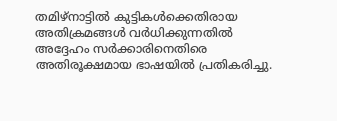തമിഴ്‌നാട്ടിൽ കുട്ടികൾക്കെതിരായ അതിക്രമങ്ങൾ വർധിക്കുന്നതിൽ അദ്ദേഹം സർക്കാരിനെതിരെ അതിരൂക്ഷമായ ഭാഷയിൽ പ്രതികരിച്ചു.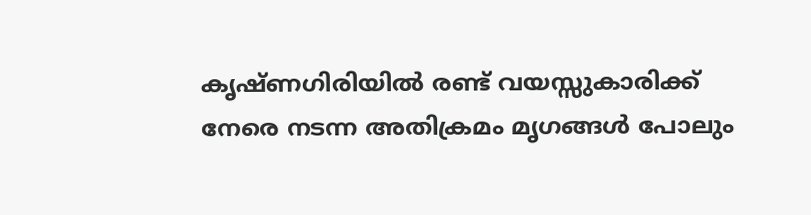കൃഷ്ണഗിരിയിൽ രണ്ട് വയസ്സുകാരിക്ക് നേരെ നടന്ന അതിക്രമം മൃഗങ്ങൾ പോലും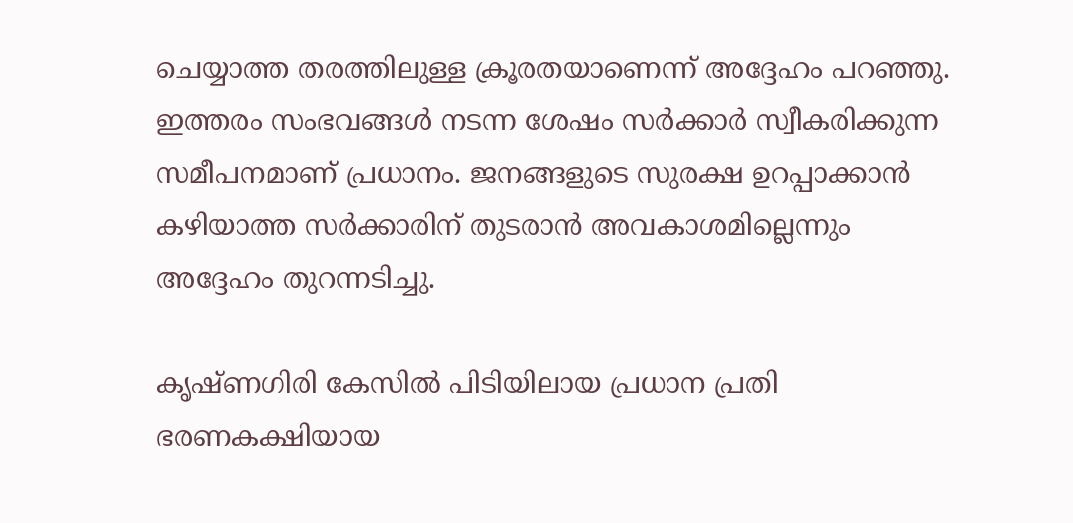ചെയ്യാത്ത തരത്തിലുള്ള ക്രൂരതയാണെന്ന് അദ്ദേഹം പറഞ്ഞു. ഇത്തരം സംഭവങ്ങൾ നടന്ന ശേഷം സർക്കാർ സ്വീകരിക്കുന്ന സമീപനമാണ് പ്രധാനം. ജനങ്ങളുടെ സുരക്ഷ ഉറപ്പാക്കാൻ കഴിയാത്ത സർക്കാരിന് തുടരാൻ അവകാശമില്ലെന്നും അദ്ദേഹം തുറന്നടിച്ചു.

കൃഷ്ണഗിരി കേസിൽ പിടിയിലായ പ്രധാന പ്രതി ഭരണകക്ഷിയായ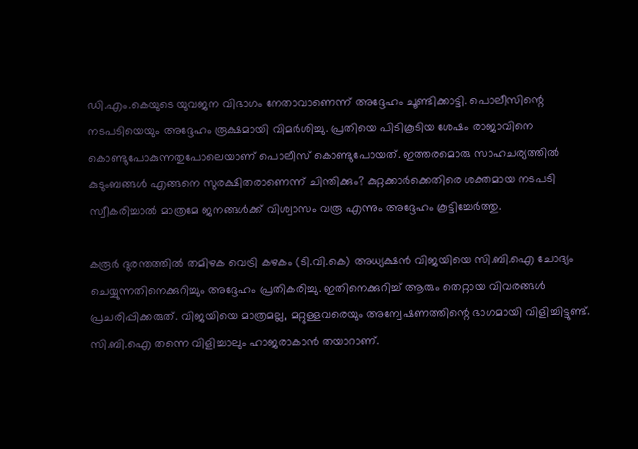ഡി.എം.കെയുടെ യുവജന വിഭാഗം നേതാവാണെന്ന് അദ്ദേഹം ചൂണ്ടിക്കാട്ടി. പൊലീസിന്റെ നടപടിയെയും അദ്ദേഹം രൂക്ഷമായി വിമർശിച്ചു. പ്രതിയെ പിടികൂടിയ ശേഷം രാജാവിനെ കൊണ്ടുപോകുന്നതുപോലെയാണ് പൊലീസ് കൊണ്ടുപോയത്. ഇത്തരമൊരു സാഹചര്യത്തിൽ കുടുംബങ്ങൾ എങ്ങനെ സുരക്ഷിതരാണെന്ന് ചിന്തിക്കും? കുറ്റക്കാർക്കെതിരെ ശക്തമായ നടപടി സ്വീകരിച്ചാൽ മാത്രമേ ജനങ്ങൾക്ക് വിശ്വാസം വരൂ എന്നും അദ്ദേഹം കൂട്ടിച്ചേർത്തു.

കരൂർ ദുരന്തത്തിൽ തമിഴക വെട്രി കഴകം (ടി.വി.കെ) അധ്യക്ഷൻ വിജയിയെ സി.ബി.ഐ ചോദ്യം ചെയ്യുന്നതിനെക്കുറിച്ചും അദ്ദേഹം പ്രതികരിച്ചു. ഇതിനെക്കുറിച്ച് ആരും തെറ്റായ വിവരങ്ങൾ പ്രചരിപ്പിക്കരുത്. വിജയിയെ മാത്രമല്ല, മറ്റുള്ളവരെയും അന്വേഷണത്തിന്റെ ഭാഗമായി വിളിച്ചിട്ടുണ്ട്. സി.ബി.ഐ തന്നെ വിളിച്ചാലും ഹാജരാകാൻ തയാറാണ്.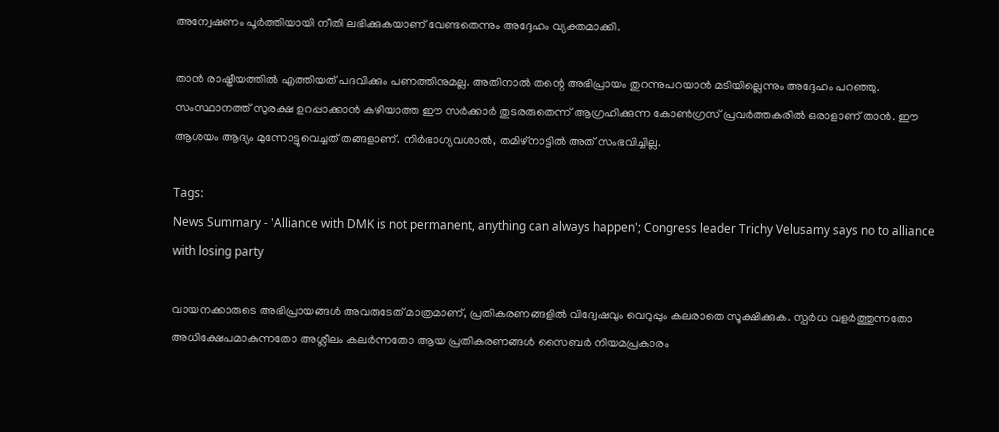അന്വേഷണം പൂർത്തിയായി നീതി ലഭിക്കുകയാണ് വേണ്ടതെന്നും അദ്ദേഹം വ്യക്തമാക്കി.

താൻ രാഷ്ട്രീയത്തിൽ എത്തിയത് പദവിക്കും പണത്തിനുമല്ല. അതിനാൽ തന്റെ അഭിപ്രായം തുറന്നുപറയാൻ മടിയില്ലെന്നും അദ്ദേഹം പറഞ്ഞു. സംസ്ഥാനത്ത് സുരക്ഷ ഉറപ്പാക്കാൻ കഴിയാത്ത ഈ സർക്കാർ തുടരരുതെന്ന് ആഗ്രഹിക്കുന്ന കോൺഗ്രസ് പ്രവർത്തകരിൽ ഒരാളാണ് താൻ. ഈ ആശയം ആദ്യം മുന്നോട്ടുവെച്ചത് തങ്ങളാണ്. നിർഭാഗ്യവശാൽ, തമിഴ്‌നാട്ടിൽ അത് സംഭവിച്ചില്ല.

Tags:
News Summary - 'Alliance with DMK is not permanent, anything can always happen'; Congress leader Trichy Velusamy says no to alliance with losing party

വായനക്കാരുടെ അഭിപ്രായങ്ങള്‍ അവരുടേത് മാത്രമാണ്, പ്രതികരണങ്ങളിൽ വിദ്വേഷവും വെറുപ്പും കലരാതെ സൂക്ഷിക്കുക. സ്പർധ വളർത്തുന്നതോ അധിക്ഷേപമാകുന്നതോ അശ്ലീലം കലർന്നതോ ആയ പ്രതികരണങ്ങൾ സൈബർ നിയമപ്രകാരം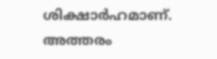ശിക്ഷാർഹമാണ്. അത്തരം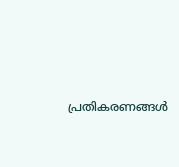പ്രതികരണങ്ങൾ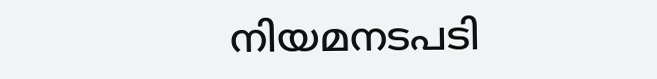നിയമനടപടി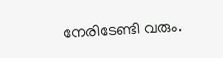നേരിടേണ്ടി വരും.